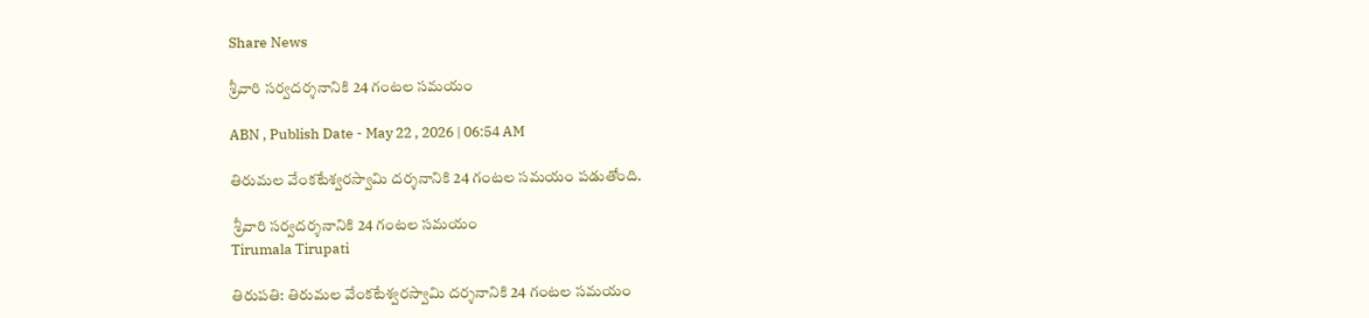Share News

శ్రీవారి సర్వదర్శనానికి 24 గంటల సమయం

ABN , Publish Date - May 22 , 2026 | 06:54 AM

తిరుమల వేంకటేశ్వరస్వామి దర్శనానికి 24 గంటల సమయం పడుతోంది.

 శ్రీవారి సర్వదర్శనానికి 24 గంటల సమయం
Tirumala Tirupati

తిరుపతి: తిరుమల వేంకటేశ్వరస్వామి దర్శనానికి 24 గంటల సమయం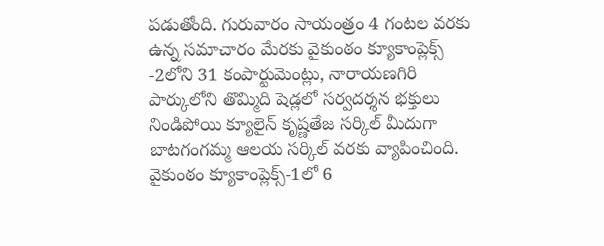పడుతోంది. గురువారం సాయంత్రం 4 గంటల వరకు ఉన్న సమాచారం మేరకు వైకుంఠం క్యూకాంప్లెక్స్‌ -2లోని 31 కంపార్టుమెంట్లు, నారాయణగిరి పార్కులోని తొమ్మిది షెడ్లలో సర్వదర్శన భక్తులు నిండిపోయి క్యూలైన్‌ కృష్ణతేజ సర్కిల్‌ మీదుగా బాటగంగమ్మ ఆలయ సర్కిల్‌ వరకు వ్యాపించింది. వైకుంఠం క్యూకాంప్లెక్స్‌-1లో 6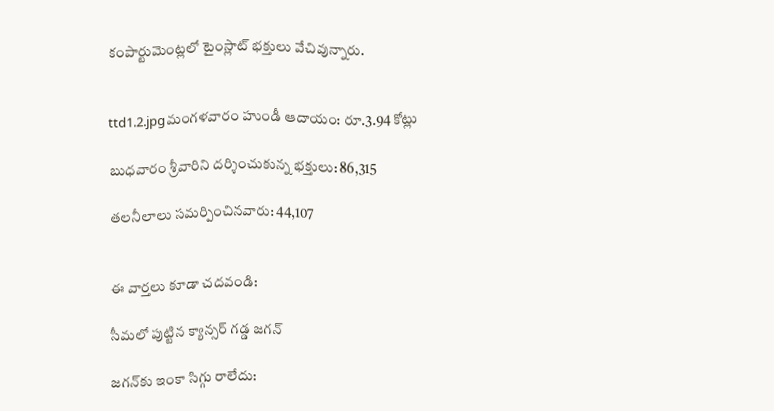కంపార్టుమెంట్లలో టైంస్లాట్‌ భక్తులు వేచివున్నారు.


ttd1.2.jpgమంగళవారం హుండీ ఆదాయం: రూ.3.94 కోట్లు

బుధవారం శ్రీవారిని దర్శించుకున్న భక్తులు: 86,315

తలనీలాలు సమర్పించినవారు: 44,107


ఈ వార్తలు కూడా చదవండి:

సీమలో పుట్టిన క్యాన్సర్‌ గడ్డ జగన్‌

జగన్‌కు ఇంకా సిగ్గు రాలేదు: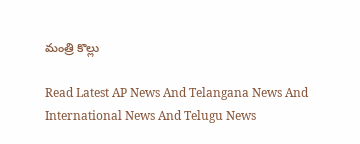మంత్రి కొల్లు

Read Latest AP News And Telangana News And International News And Telugu News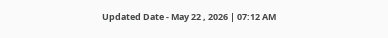Updated Date - May 22 , 2026 | 07:12 AM